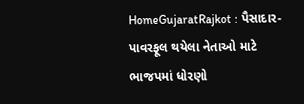HomeGujaratRajkot : પૈસાદાર-પાવરફૂલ થયેલા નેતાઓ માટે ભાજપમાં ધોરણો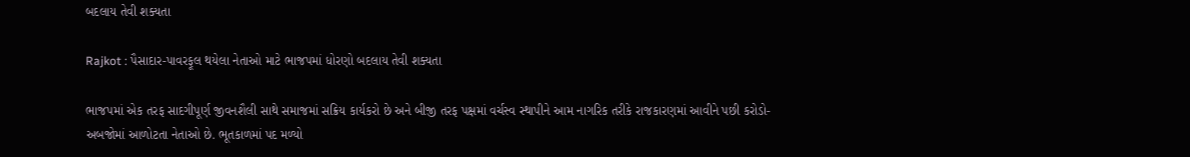બદલાય તેવી શક્યતા

Rajkot : પૈસાદાર-પાવરફૂલ થયેલા નેતાઓ માટે ભાજપમાં ધોરણો બદલાય તેવી શક્યતા

ભાજપમાં એક તરફ સાદગીપૂર્ણ જીવનશૈલી સાથે સમાજમાં સક્રિય કાર્યકરો છે અને બીજી તરફ પક્ષમાં વર્ચસ્વ સ્થાપીને આમ નાગરિક તરીકે રાજકારણમાં આવીને પછી કરોડો-અબજોમાં આળોટતા નેતાઓ છે. ભૂતકાળમાં પદ મળ્યો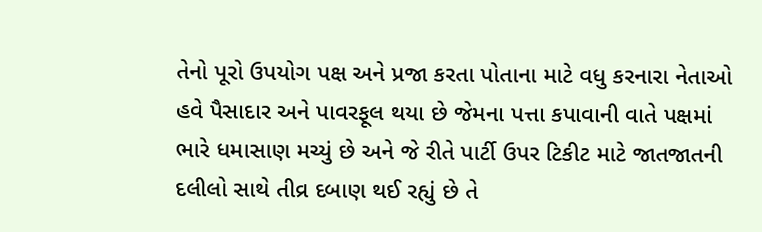તેનો પૂરો ઉપયોગ પક્ષ અને પ્રજા કરતા પોતાના માટે વધુ કરનારા નેતાઓ હવે પૈસાદાર અને પાવરફૂલ થયા છે જેમના પત્તા કપાવાની વાતે પક્ષમાં ભારે ધમાસાણ મચ્યું છે અને જે રીતે પાર્ટી ઉપર ટિકીટ માટે જાતજાતની દલીલો સાથે તીવ્ર દબાણ થઈ રહ્યું છે તે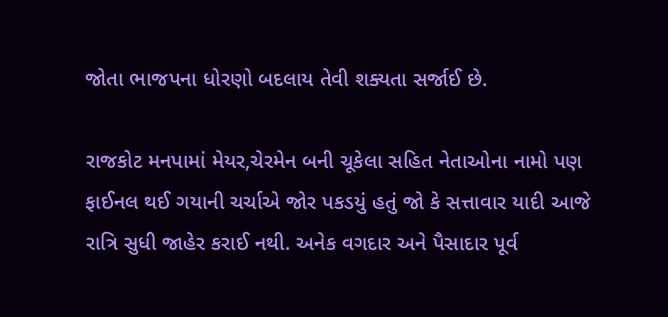જોતા ભાજપના ધોરણો બદલાય તેવી શક્યતા સર્જાઈ છે.

રાજકોટ મનપામાં મેયર,ચેરમેન બની ચૂકેલા સહિત નેતાઓના નામો પણ ફાઈનલ થઈ ગયાની ચર્ચાએ જોર પકડયું હતું જો કે સત્તાવાર યાદી આજે રાત્રિ સુધી જાહેર કરાઈ નથી. અનેક વગદાર અને પૈસાદાર પૂર્વ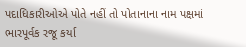પદાધિકારીઓએ પોતે નહીં તો પોતાનાના નામ પક્ષમાં ભારપૂર્વક રજૂ કર્યા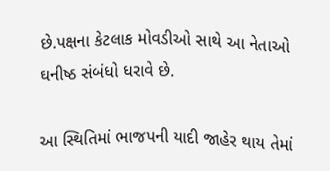છે.પક્ષના કેટલાક મોવડીઓ સાથે આ નેતાઓ ઘનીષ્ઠ સંબંધો ધરાવે છે.

આ સ્થિતિમાં ભાજપની યાદી જાહેર થાય તેમાં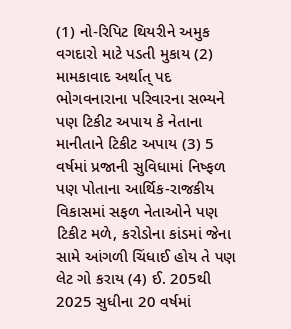(1) નો-રિપિટ થિયરીને અમુક વગદારો માટે પડતી મુકાય (2) મામકાવાદ અર્થાત્ પદ ભોગવનારાના પરિવારના સભ્યને પણ ટિકીટ અપાય કે નેતાના માનીતાને ટિકીટ અપાય (3) 5 વર્ષમાં પ્રજાની સુવિધામાં નિષ્ફળ પણ પોતાના આર્થિક-રાજકીય વિકાસમાં સફળ નેતાઓને પણ ટિકીટ મળે, કરોડોના કાંડમાં જેના સામે આંગળી ચિંધાઈ હોય તે પણ લેટ ગો કરાય (4) ઈ. 205થી 2025 સુધીના 20 વર્ષમાં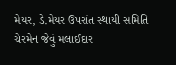મેયર, ડે.મેયર ઉપરાંત સ્થાયી સમિતિ ચેરમેન જેવું મલાઈદાર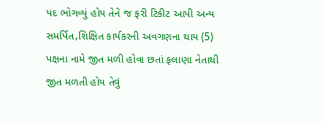પદ ભોગવ્યું હોય તેને જ ફરી ટિકીટ આપી અન્ય સમર્પિત,શિક્ષિત કાર્યકરની અવગણના થાય (5) પક્ષના નામે જીત મળી હોવા છતાં ફલાણા નેતાથી જીત મળતી હોય તેવું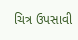ચિત્ર ઉપસાવી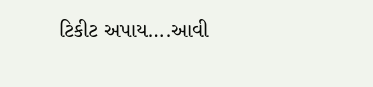ટિકીટ અપાય….આવી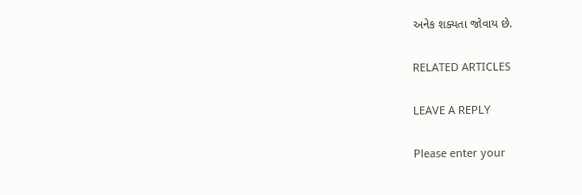અનેક શક્યતા જોવાય છે.

RELATED ARTICLES

LEAVE A REPLY

Please enter your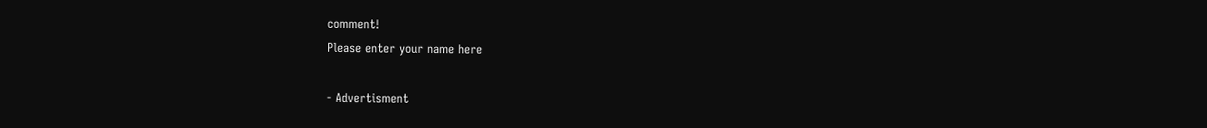comment!
Please enter your name here

- Advertisment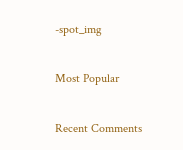-spot_img

Most Popular

Recent Comments